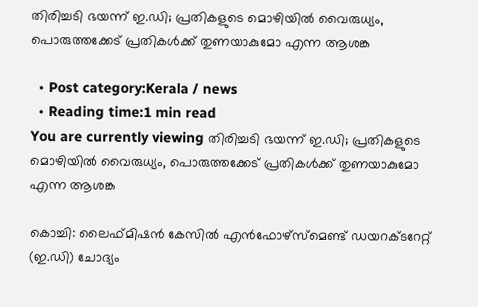തിരിച്ചടി ഭയന്ന്‌ ഇ.ഡി; പ്രതികളുടെ മൊഴിയില്‍ വൈരുധ്യം, പൊരുത്തക്കേട്‌ പ്രതികള്‍ക്ക് തുണയാകുമോ എന്ന ആശങ്ക

  • Post category:Kerala / news
  • Reading time:1 min read
You are currently viewing തിരിച്ചടി ഭയന്ന്‌ ഇ.ഡി; പ്രതികളുടെ മൊഴിയില്‍ വൈരുധ്യം, പൊരുത്തക്കേട്‌ പ്രതികള്‍ക്ക് തുണയാകുമോ എന്ന ആശങ്ക

കൊച്ചി: ലൈഫ്‌മിഷന്‍ കേസില്‍ എന്‍ഫോഴ്‌സ്‌മെണ്ട് ഡയറക്‌ടറേറ്റ്‌ (ഇ.ഡി) ചോദ്യം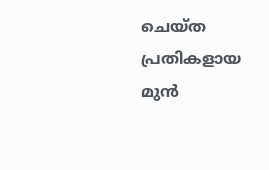ചെയ്‌ത പ്രതികളായ മുന്‍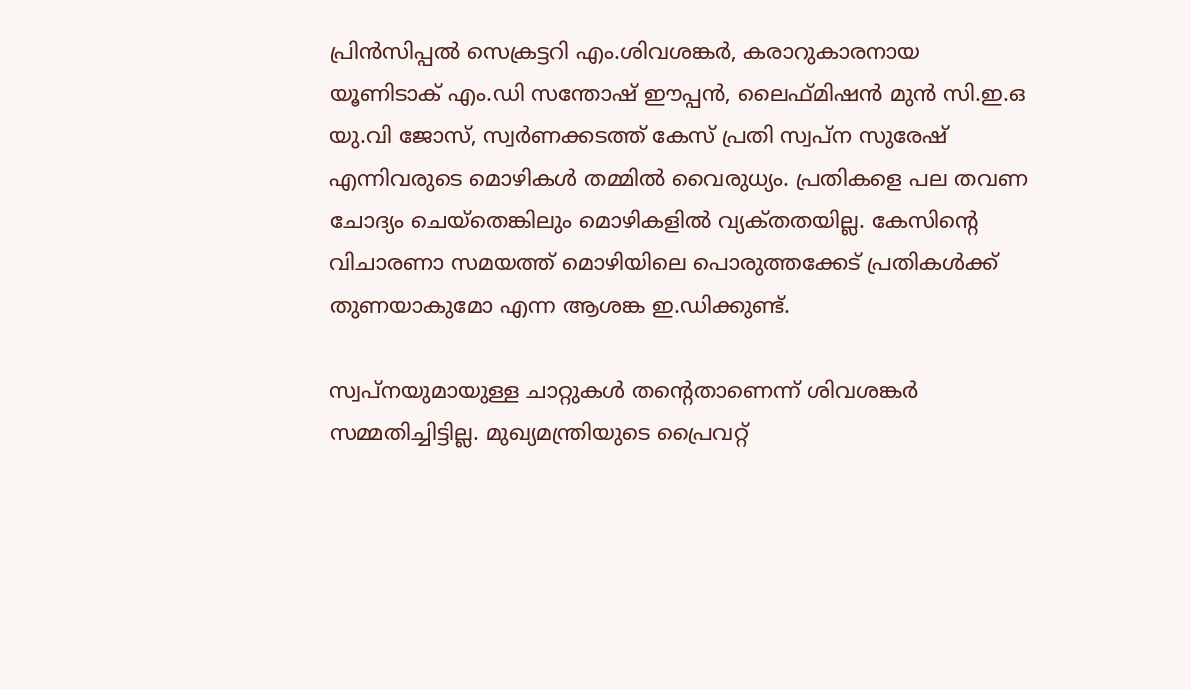പ്രിന്‍സിപ്പല്‍ സെക്രട്ടറി എം.ശിവശങ്കര്‍, കരാറുകാരനായ യൂണിടാക്‌ എം.ഡി സന്തോഷ്‌ ഈപ്പന്‍, ലൈഫ്‌മിഷന്‍ മുന്‍ സി.ഇ.ഒ യു.വി ജോസ്‌, സ്വര്‍ണക്കടത്ത്‌ കേസ്‌ പ്രതി സ്വപ്‌ന സുരേഷ്‌ എന്നിവരുടെ മൊഴികള്‍ തമ്മില്‍ വൈരുധ്യം. പ്രതികളെ പല തവണ ചോദ്യം ചെയ്‌തെങ്കിലും മൊഴികളില്‍ വ്യക്‌തതയില്ല. കേസിൻ്റെ വിചാരണാ സമയത്ത് മൊഴിയിലെ പൊരുത്തക്കേട്‌ പ്രതികള്‍ക്ക് തുണയാകുമോ എന്ന ആശങ്ക ഇ.ഡിക്കുണ്ട്‌.

സ്വപ്‌നയുമായുള്ള ചാറ്റുകള്‍ തൻ്റെതാണെന്ന് ശിവശങ്കര്‍ സമ്മതിച്ചിട്ടില്ല. മുഖ്യമന്ത്രിയുടെ പ്രൈവറ്റ്‌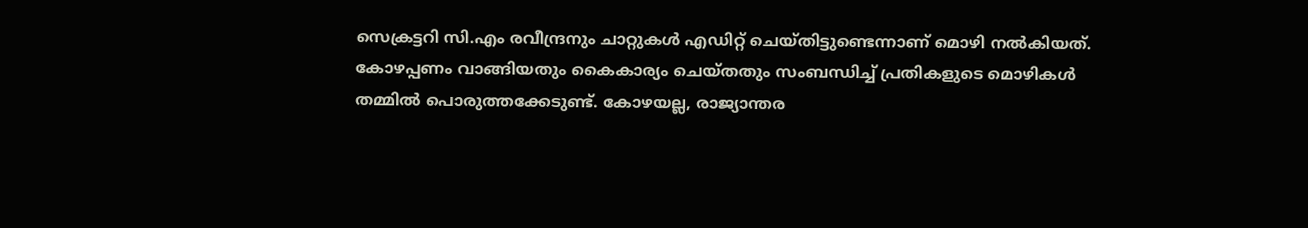സെക്രട്ടറി സി.എം രവീന്ദ്രനും ചാറ്റുകള്‍ എഡിറ്റ്‌ ചെയ്‌തിട്ടുണ്ടെന്നാണ് മൊഴി നല്‍കിയത്‌.
കോഴപ്പണം വാങ്ങിയതും കൈകാര്യം ചെയ്‌തതും സംബന്ധിച്ച്‌ പ്രതികളുടെ മൊഴികള്‍ തമ്മില്‍ പൊരുത്തക്കേടുണ്ട്‌. കോഴയല്ല, രാജ്യാന്തര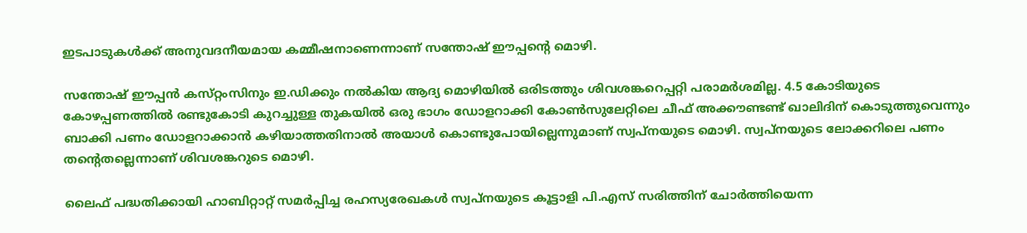ഇടപാടുകള്‍ക്ക്‌ അനുവദനീയമായ കമ്മീഷനാണെന്നാണ് സന്തോഷ്‌ ഈപ്പൻ്റെ മൊഴി.

സന്തോഷ്‌ ഈപ്പന്‍ കസ്‌റ്റംസിനും ഇ.ഡിക്കും നല്‍കിയ ആദ്യ മൊഴിയില്‍ ഒരിടത്തും ശിവശങ്കറെപ്പറ്റി പരാമര്‍ശമില്ല. 4.5 കോടിയുടെ കോഴപ്പണത്തില്‍ രണ്ടുകോടി കുറച്ചുള്ള തുകയില്‍ ഒരു ഭാഗം ഡോളറാക്കി കോണ്‍സുലേറ്റിലെ ചീഫ്‌ അക്കൗണ്ടണ്ട് ഖാലിദിന് കൊടുത്തുവെന്നും ബാക്കി പണം ഡോളറാക്കാന്‍ കഴിയാത്തതിനാല്‍ അയാള്‍ കൊണ്ടുപോയില്ലെന്നുമാണ് സ്വപ്‌നയുടെ മൊഴി. സ്വപ്‌നയുടെ ലോക്കറിലെ പണം തൻ്റെതല്ലെന്നാണ് ശിവശങ്കറുടെ മൊഴി.

ലൈഫ്‌ പദ്ധതിക്കായി ഹാബിറ്റാറ്റ്‌ സമര്‍പ്പിച്ച രഹസ്യരേഖകള്‍ സ്വപ്‌നയുടെ കൂട്ടാളി പി.എസ്‌ സരിത്തിന് ചോര്‍ത്തിയെന്ന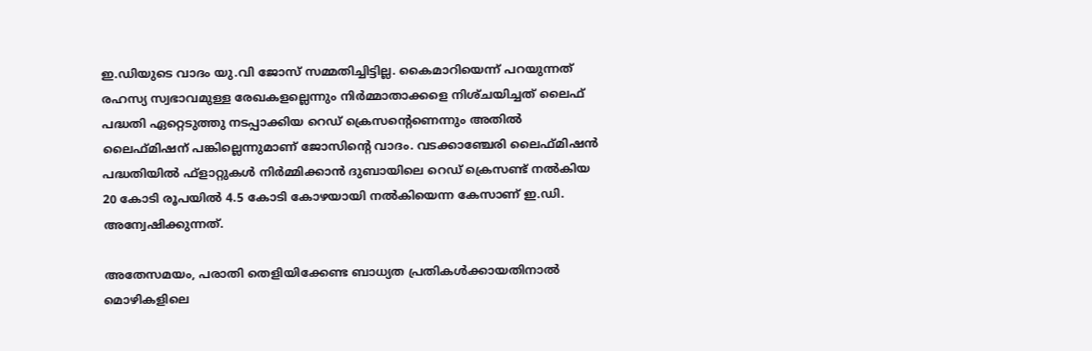ഇ.ഡിയുടെ വാദം യു.വി ജോസ്‌ സമ്മതിച്ചിട്ടില്ല. കൈമാറിയെന്ന് പറയുന്നത് രഹസ്യ സ്വഭാവമുള്ള രേഖകളല്ലെന്നും നിര്‍മ്മാതാക്കളെ നിശ്‌ചയിച്ചത് ലൈഫ്‌ പദ്ധതി ഏറ്റെടുത്തു നടപ്പാക്കിയ റെഡ്‌ ക്രെസൻ്റെണെന്നും അതില്‍ ലൈഫ്‌മിഷന് പങ്കില്ലെന്നുമാണ്‌ ജോസിൻ്റെ വാദം. വടക്കാഞ്ചേരി ലൈഫ്‌മിഷന്‍ പദ്ധതിയില്‍ ഫ്‌ളാറ്റുകള്‍ നിര്‍മ്മിക്കാന്‍ ദുബായിലെ റെഡ്‌ ക്രെസണ്ട് നല്‍കിയ 20 കോടി രൂപയില്‍ 4.5 കോടി കോഴയായി നല്‍കിയെന്ന കേസാണ്‌ ഇ.ഡി. അന്വേഷിക്കുന്നത്‌.

അതേസമയം, പരാതി തെളിയിക്കേണ്ട ബാധ്യത പ്രതികള്‍ക്കായതിനാല്‍ മൊഴികളിലെ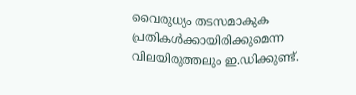വൈരുധ്യം തടസമാകുക പ്രതികള്‍ക്കായിരിക്കുമെന്ന വിലയിരുത്തലും ഇ.ഡിക്കുണ്ട്‌.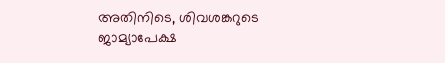അതിനിടെ, ശിവശങ്കറുടെ ജാമ്യാപേക്ഷ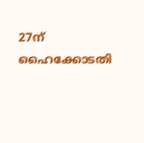27ന് ഹൈക്കോടതി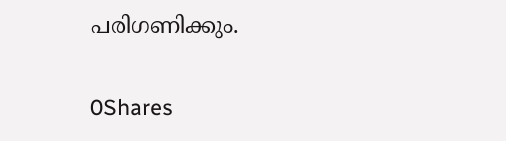പരിഗണിക്കും.

0Shares